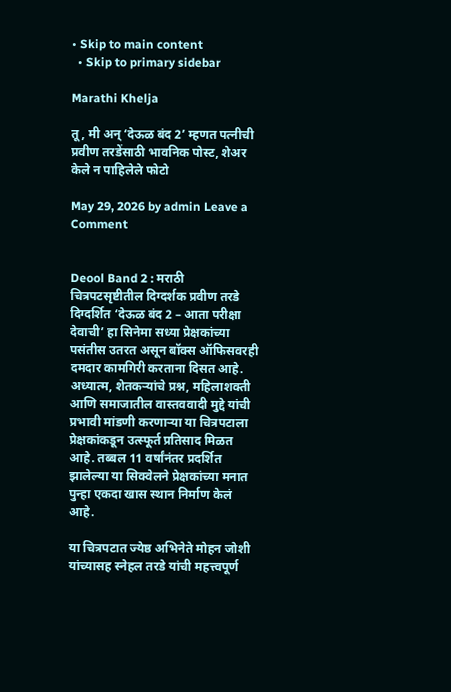• Skip to main content
  • Skip to primary sidebar

Marathi Khelja

तू, मी अन् ‘देऊळ बंद 2’ म्हणत पत्नीची प्रवीण तरडेंसाठी भावनिक पोस्ट, शेअर केले न पाहिलेले फोटो

May 29, 2026 by admin Leave a Comment


Deool Band 2 : मराठी चित्रपटसृष्टीतील दिग्दर्शक प्रवीण तरडे दिग्दर्शित ‘देऊळ बंद 2 – आता परीक्षा देवाची’ हा सिनेमा सध्या प्रेक्षकांच्या पसंतीस उतरत असून बॉक्स ऑफिसवरही दमदार कामगिरी करताना दिसत आहे. अध्यात्म, शेतकऱ्यांचे प्रश्न, महिलाशक्ती आणि समाजातील वास्तववादी मुद्दे यांची प्रभावी मांडणी करणाऱ्या या चित्रपटाला प्रेक्षकांकडून उत्स्फूर्त प्रतिसाद मिळत आहे. तब्बल 11 वर्षांनंतर प्रदर्शित झालेल्या या सिक्वेलने प्रेक्षकांच्या मनात पुन्हा एकदा खास स्थान निर्माण केलं आहे.

या चित्रपटात ज्येष्ठ अभिनेते मोहन जोशी यांच्यासह स्नेहल तरडे यांची महत्त्वपूर्ण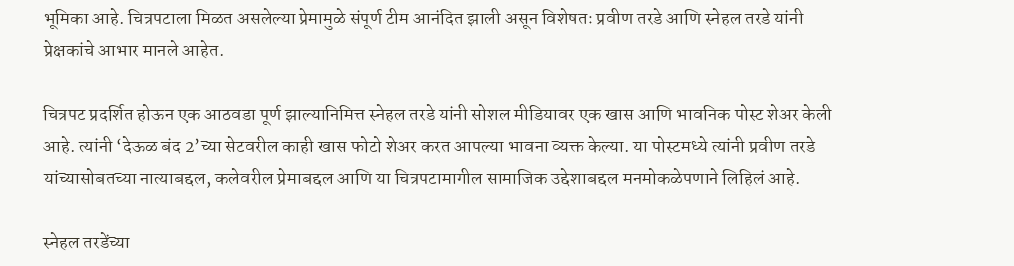भूमिका आहे. चित्रपटाला मिळत असलेल्या प्रेमामुळे संपूर्ण टीम आनंदित झाली असून विशेषतः प्रवीण तरडे आणि स्नेहल तरडे यांनी प्रेक्षकांचे आभार मानले आहेत.

चित्रपट प्रदर्शित होऊन एक आठवडा पूर्ण झाल्यानिमित्त स्नेहल तरडे यांनी सोशल मीडियावर एक खास आणि भावनिक पोस्ट शेअर केली आहे. त्यांनी ‘देऊळ बंद 2’च्या सेटवरील काही खास फोटो शेअर करत आपल्या भावना व्यक्त केल्या. या पोस्टमध्ये त्यांनी प्रवीण तरडे यांच्यासोबतच्या नात्याबद्दल, कलेवरील प्रेमाबद्दल आणि या चित्रपटामागील सामाजिक उद्देशाबद्दल मनमोकळेपणाने लिहिलं आहे.

स्नेहल तरडेंच्या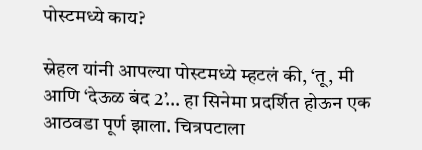पोस्टमध्ये काय?

स्नेहल यांनी आपल्या पोस्टमध्ये म्हटलं की, ‘तू, मी आणि ‘देऊळ बंद 2’… हा सिनेमा प्रदर्शित होऊन एक आठवडा पूर्ण झाला. चित्रपटाला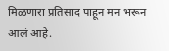मिळणारा प्रतिसाद पाहून मन भरून आलं आहे.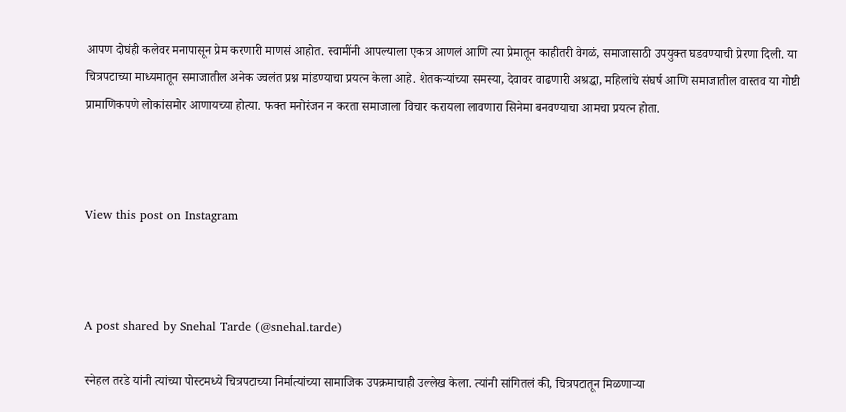आपण दोघंही कलेवर मनापासून प्रेम करणारी माणसं आहोत. स्वामींनी आपल्याला एकत्र आणलं आणि त्या प्रेमातून काहीतरी वेगळं, समाजासाठी उपयुक्त घडवण्याची प्रेरणा दिली. या चित्रपटाच्या माध्यमातून समाजातील अनेक ज्वलंत प्रश्न मांडण्याचा प्रयत्न केला आहे. शेतकऱ्यांच्या समस्या, देवावर वाढणारी अश्रद्धा, महिलांचे संघर्ष आणि समाजातील वास्तव या गोष्टी प्रामाणिकपणे लोकांसमोर आणायच्या होत्या. फक्त मनोरंजन न करता समाजाला विचार करायला लावणारा सिनेमा बनवण्याचा आमचा प्रयत्न होता.



View this post on Instagram



A post shared by Snehal Tarde (@snehal.tarde)

स्नेहल तरडे यांनी त्यांच्या पोस्टमध्ये चित्रपटाच्या निर्मात्यांच्या सामाजिक उपक्रमाचाही उल्लेख केला. त्यांनी सांगितलं की, चित्रपटातून मिळणाऱ्या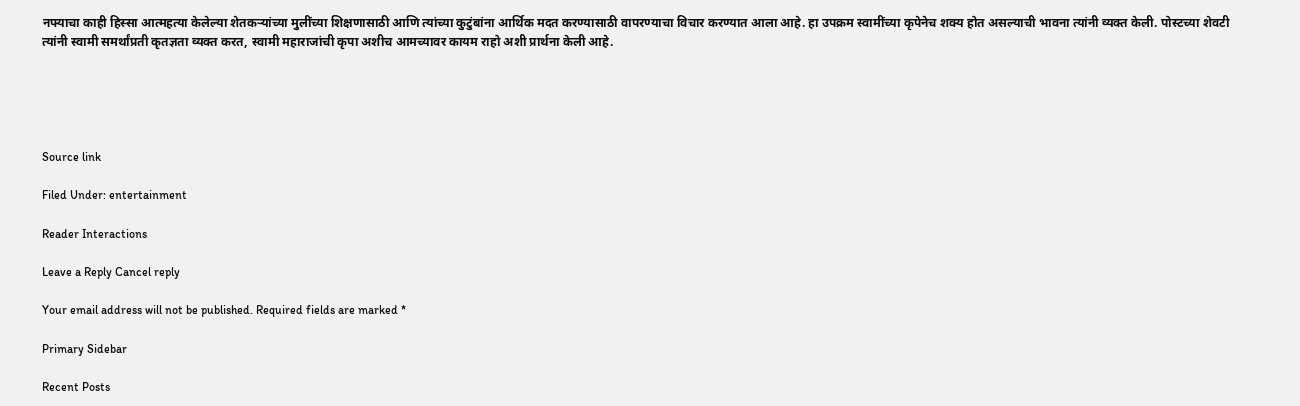नफ्याचा काही हिस्सा आत्महत्या केलेल्या शेतकऱ्यांच्या मुलींच्या शिक्षणासाठी आणि त्यांच्या कुटुंबांना आर्थिक मदत करण्यासाठी वापरण्याचा विचार करण्यात आला आहे. हा उपक्रम स्वामींच्या कृपेनेच शक्य होत असल्याची भावना त्यांनी व्यक्त केली. पोस्टच्या शेवटी त्यांनी स्वामी समर्थांप्रती कृतज्ञता व्यक्त करत, स्वामी महाराजांची कृपा अशीच आमच्यावर कायम राहो अशी प्रार्थना केली आहे.





Source link

Filed Under: entertainment

Reader Interactions

Leave a Reply Cancel reply

Your email address will not be published. Required fields are marked *

Primary Sidebar

Recent Posts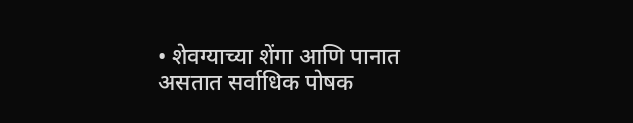• शेवग्याच्या शेंगा आणि पानात असतात सर्वाधिक पोषक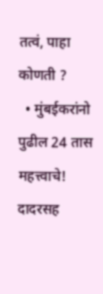तत्वं, पाहा कोणती ?
  • मुंबईकरांनो पुढील 24 तास महत्त्वाचे! दादरसह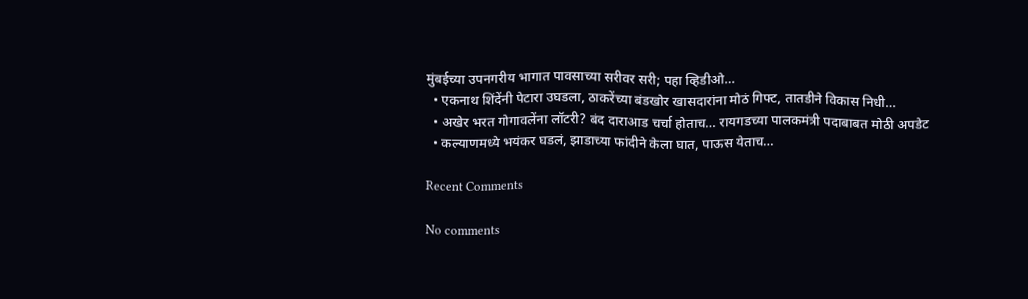मुंबईच्या उपनगरीय भागात पावसाच्या सरीवर सरी; पहा व्हिडीओ…
  • एकनाथ शिंदेंनी पेटारा उघडला, ठाकरेंच्या बंडखोर खासदारांना मोठं गिफ्ट, तातडीने विकास निधी…
  • अखेर भरत गोगावलेंना लॉटरी? बंद दाराआड चर्चा होताच… रायगडच्या पालकमंत्री पदाबाबत मोठी अपडेट
  • कल्याणमध्ये भयंकर घडलं, झाडाच्या फांदीने केला घात, पाऊस येताच…

Recent Comments

No comments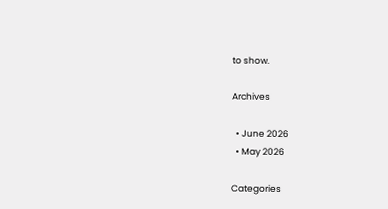to show.

Archives

  • June 2026
  • May 2026

Categories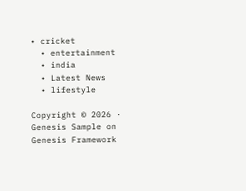• cricket
  • entertainment
  • india
  • Latest News
  • lifestyle

Copyright © 2026 · Genesis Sample on Genesis Framework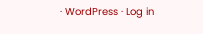· WordPress · Log in